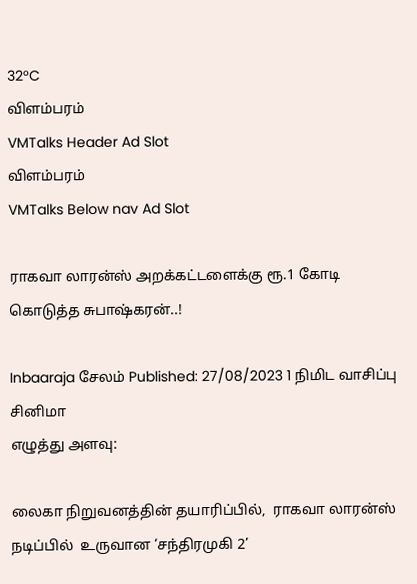32°C
விளம்பரம்
VMTalks Header Ad Slot
விளம்பரம்
VMTalks Below nav Ad Slot

ராகவா லாரன்ஸ் அறக்கட்டளைக்கு ரூ.1 கோடி கொடுத்த சுபாஷ்கரன்..!

Inbaaraja சேலம் Published: 27/08/2023 1 நிமிட வாசிப்பு சினிமா
எழுத்து அளவு:

லைகா நிறுவனத்தின் தயாரிப்பில்,  ராகவா லாரன்ஸ்  நடிப்பில்  உருவான ‘சந்திரமுகி 2’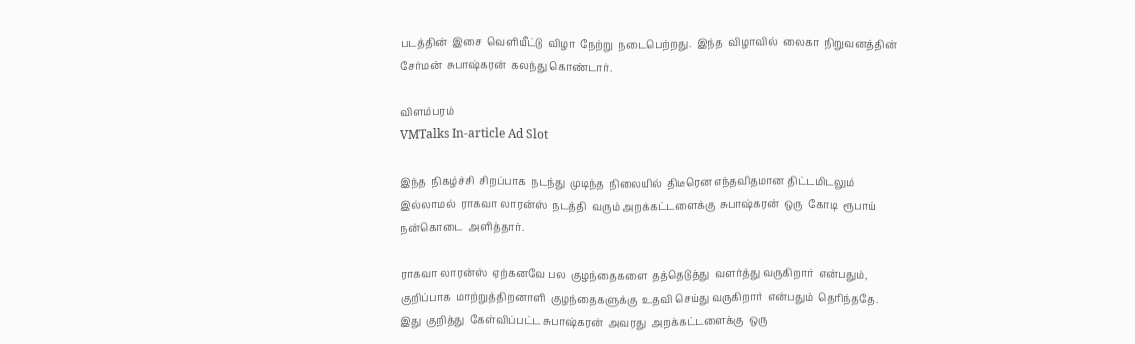படத்தின்  இசை  வெளியீட்டு  விழா  நேற்று  நடைபெற்றது.  இந்த  விழாவில்  லைகா  நிறுவனத்தின்  சேர்மன்  சுபாஷ்கரன்  கலந்து கொண்டார்.

விளம்பரம்
VMTalks In-article Ad Slot

இந்த  நிகழ்ச்சி  சிறப்பாக  நடந்து  முடிந்த  நிலையில்  திடீரென எந்தவிதமான திட்டமிடலும்  இல்லாமல்  ராகவா லாரன்ஸ்  நடத்தி  வரும் அறக்கட்டளைக்கு  சுபாஷ்கரன்  ஒரு  கோடி  ரூபாய்  நன்கொடை  அளித்தார்.

ராகவா லாரன்ஸ்  ஏற்கனவே பல  குழந்தைகளை  தத்தெடுத்து  வளர்த்து வருகிறார்  என்பதும்,  குறிப்பாக  மாற்றுத்திறனாளி  குழந்தைகளுக்கு  உதவி செய்து வருகிறார்  என்பதும்  தெரிந்ததே.  இது  குறித்து  கேள்விப்பட்ட சுபாஷ்கரன்  அவரது  அறக்கட்டளைக்கு  ஒரு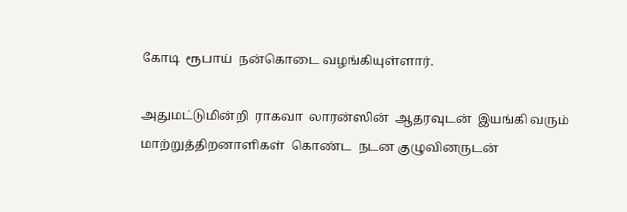கோடி  ரூபாய்  நன்கொடை வழங்கியுள்ளார்.

அதுமட்டுமின்றி  ராகவா  லாரன்ஸின்  ஆதரவுடன்  இயங்கி வரும் மாற்றுத்திறனாளிகள்  கொண்ட  நடன குழுவினருடன்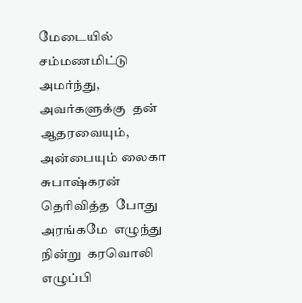மேடையில் சம்மணமிட்டு  அமர்ந்து,  அவர்களுக்கு  தன்  ஆதரவையும்,  அன்பையும் லைகா சுபாஷ்கரன்  தெரிவித்த  போது  அரங்கமே  எழுந்து  நின்று  கரவொலி எழுப்பி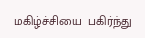மகிழ்ச்சியை  பகிர்ந்து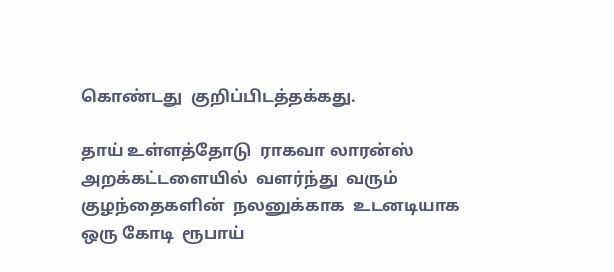கொண்டது  குறிப்பிடத்தக்கது.

தாய் உள்ளத்தோடு  ராகவா லாரன்ஸ்  அறக்கட்டளையில்  வளர்ந்து  வரும் குழந்தைகளின்  நலனுக்காக  உடனடியாக  ஒரு கோடி  ரூபாய்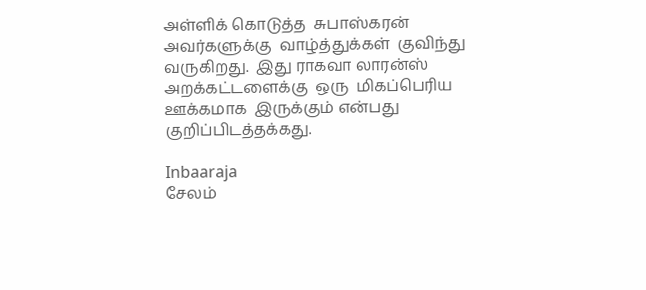அள்ளிக் கொடுத்த  சுபாஸ்கரன்  அவர்களுக்கு  வாழ்த்துக்கள்  குவிந்து  வருகிறது.  இது ராகவா லாரன்ஸ் அறக்கட்டளைக்கு  ஒரு  மிகப்பெரிய  ஊக்கமாக  இருக்கும் என்பது  குறிப்பிடத்தக்கது.

Inbaaraja
சேலம்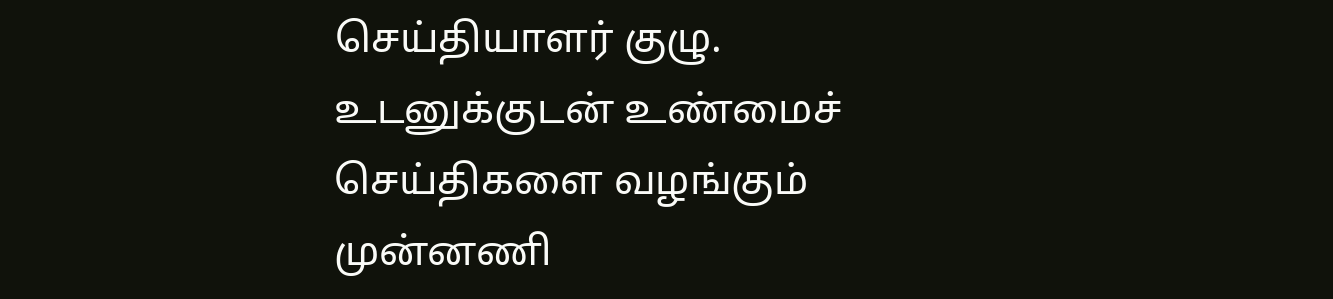செய்தியாளர் குழு. உடனுக்குடன் உண்மைச் செய்திகளை வழங்கும் முன்னணி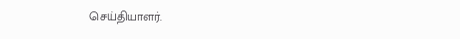செய்தியாளர்.